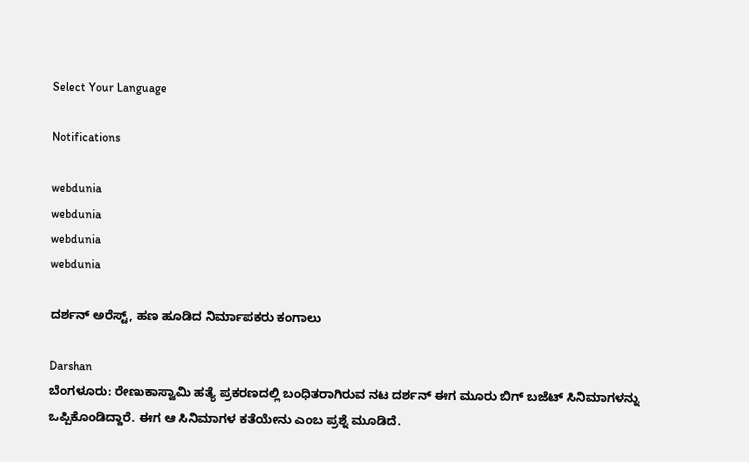Select Your Language

Notifications

webdunia
webdunia
webdunia
webdunia

ದರ್ಶನ್ ಅರೆಸ್ಟ್, ಹಣ ಹೂಡಿದ ನಿರ್ಮಾಪಕರು ಕಂಗಾಲು

Darshan
ಬೆಂಗಳೂರು: ರೇಣುಕಾಸ್ವಾಮಿ ಹತ್ಯೆ ಪ್ರಕರಣದಲ್ಲಿ ಬಂಧಿತರಾಗಿರುವ ನಟ ದರ್ಶನ್ ಈಗ ಮೂರು ಬಿಗ್ ಬಜೆಟ್ ಸಿನಿಮಾಗಳನ್ನು ಒಪ್ಪಿಕೊಂಡಿದ್ದಾರೆ. ಈಗ ಆ ಸಿನಿಮಾಗಳ ಕತೆಯೇನು ಎಂಬ ಪ್ರಶ್ನೆ ಮೂಡಿದೆ.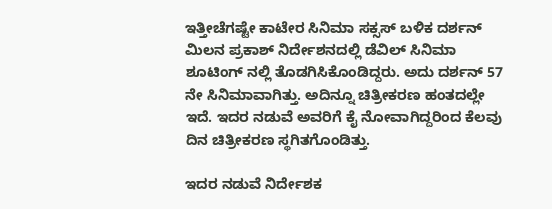ಇತ್ತೀಚೆಗಷ್ಟೇ ಕಾಟೇರ ಸಿನಿಮಾ ಸಕ್ಸಸ್ ಬಳಿಕ ದರ್ಶನ್ ಮಿಲನ ಪ್ರಕಾಶ್ ನಿರ್ದೇಶನದಲ್ಲಿ ಡೆವಿಲ್ ಸಿನಿಮಾ ಶೂಟಿಂಗ್ ನಲ್ಲಿ ತೊಡಗಿಸಿಕೊಂಡಿದ್ದರು. ಅದು ದರ್ಶನ್ 57 ನೇ ಸಿನಿಮಾವಾಗಿತ್ತು. ಅದಿನ್ನೂ ಚಿತ್ರೀಕರಣ ಹಂತದಲ್ಲೇ ಇದೆ. ಇದರ ನಡುವೆ ಅವರಿಗೆ ಕೈ ನೋವಾಗಿದ್ದರಿಂದ ಕೆಲವು ದಿನ ಚಿತ್ರೀಕರಣ ಸ್ಥಗಿತಗೊಂಡಿತ್ತು.

ಇದರ ನಡುವೆ ನಿರ್ದೇಶಕ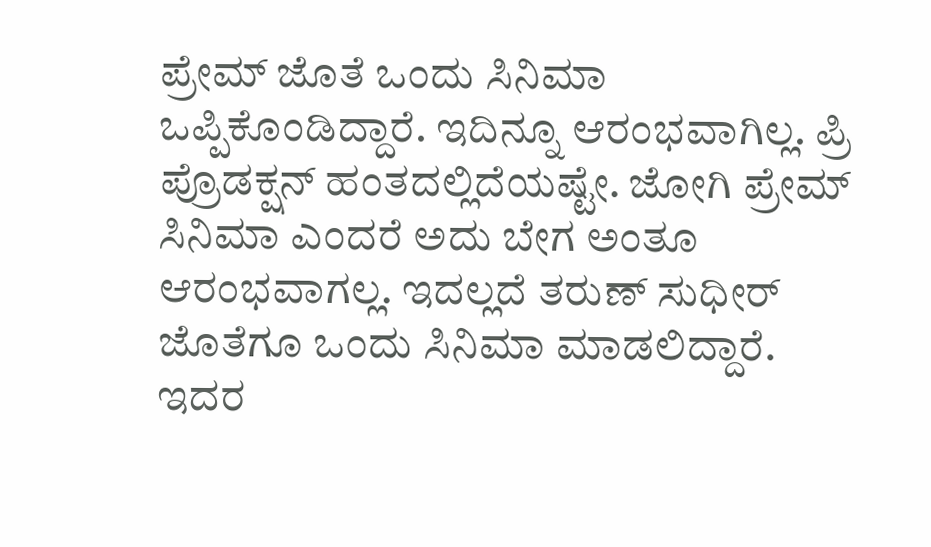ಪ್ರೇಮ್ ಜೊತೆ ಒಂದು ಸಿನಿಮಾ ಒಪ್ಪಿಕೊಂಡಿದ್ದಾರೆ. ಇದಿನ್ನೂ ಆರಂಭವಾಗಿಲ್ಲ. ಪ್ರಿ ಪ್ರೊಡಕ್ಷನ್ ಹಂತದಲ್ಲಿದೆಯಷ್ಟೇ. ಜೋಗಿ ಪ್ರೇಮ್ ಸಿನಿಮಾ ಎಂದರೆ ಅದು ಬೇಗ ಅಂತೂ ಆರಂಭವಾಗಲ್ಲ. ಇದಲ್ಲದೆ ತರುಣ್ ಸುಧೀರ್ ಜೊತೆಗೂ ಒಂದು ಸಿನಿಮಾ ಮಾಡಲಿದ್ದಾರೆ. ಇದರ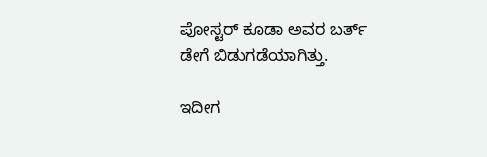ಪೋಸ್ಟರ್ ಕೂಡಾ ಅವರ ಬರ್ತ್ ಡೇಗೆ ಬಿಡುಗಡೆಯಾಗಿತ್ತು.

ಇದೀಗ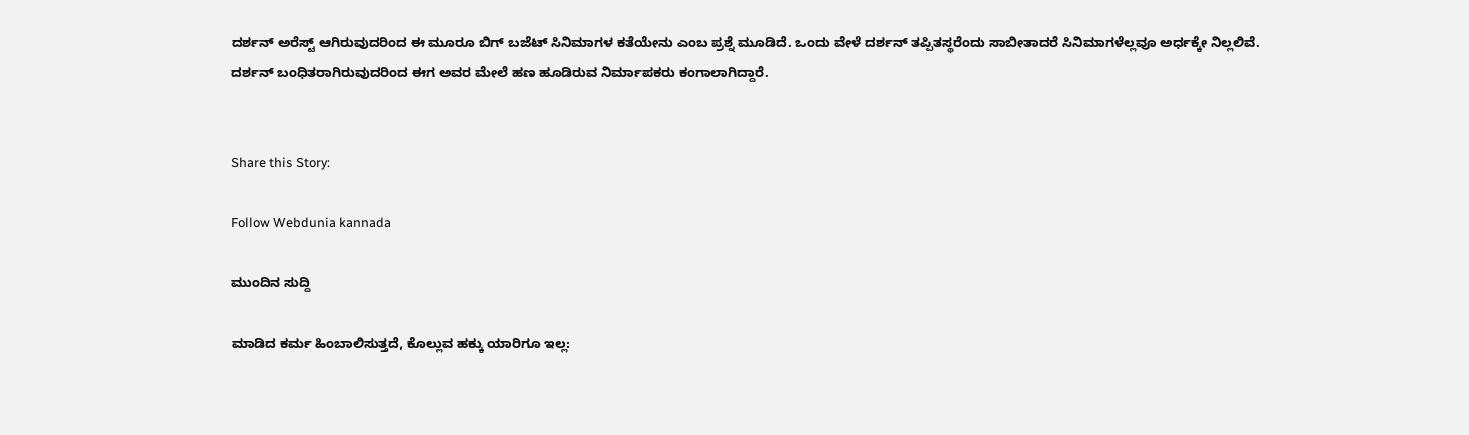ದರ್ಶನ್ ಅರೆಸ್ಟ್ ಆಗಿರುವುದರಿಂದ ಈ ಮೂರೂ ಬಿಗ್ ಬಜೆಟ್ ಸಿನಿಮಾಗಳ ಕತೆಯೇನು ಎಂಬ ಪ್ರಶ್ನೆ ಮೂಡಿದೆ. ಒಂದು ವೇಳೆ ದರ್ಶನ್ ತಪ್ಪಿತಸ್ಥರೆಂದು ಸಾಬೀತಾದರೆ ಸಿನಿಮಾಗಳೆಲ್ಲವೂ ಅರ್ಧಕ್ಕೇ ನಿಲ್ಲಲಿವೆ. ದರ್ಶನ್ ಬಂಧಿತರಾಗಿರುವುದರಿಂದ ಈಗ ಅವರ ಮೇಲೆ ಹಣ ಹೂಡಿರುವ ನಿರ್ಮಾಪಕರು ಕಂಗಾಲಾಗಿದ್ದಾರೆ.


Share this Story:

Follow Webdunia kannada

ಮುಂದಿನ ಸುದ್ದಿ

ಮಾಡಿದ ಕರ್ಮ ಹಿಂಬಾಲಿಸುತ್ತದೆ, ಕೊಲ್ಲುವ ಹಕ್ಕು ಯಾರಿಗೂ ಇಲ್ಲ: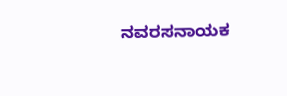ನವರಸನಾಯಕ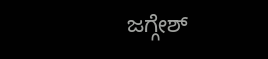ಜಗ್ಗೇಶ್